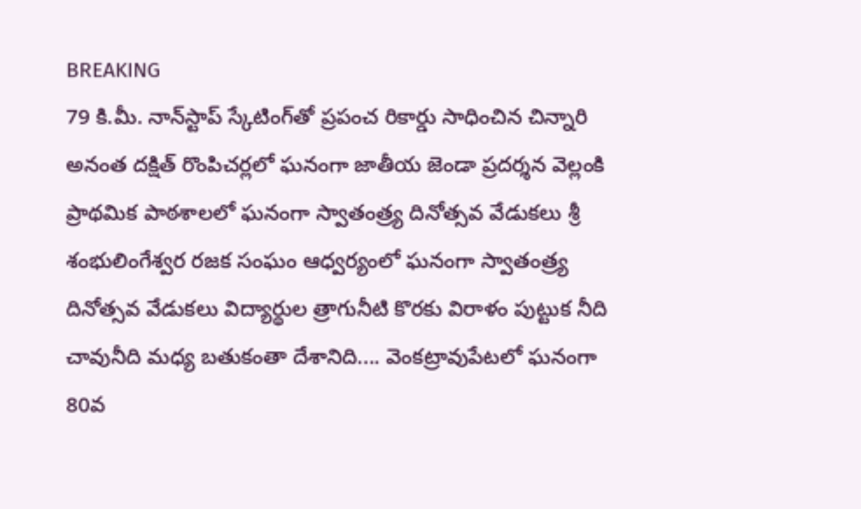BREAKING
79 కి.మీ. నాన్‌స్టాప్ స్కేటింగ్‌తో ప్రపంచ రికార్డు సాధించిన చిన్నారి అనంత దక్షిత్ రొంపిచర్లలో ఘనంగా జాతీయ జెండా ప్రదర్శన వెల్లంకి ప్రాథమిక పాఠశాలలో ఘనంగా స్వాతంత్ర్య దినోత్సవ వేడుకలు శ్రీ శంభులింగేశ్వర రజక సంఘం ఆధ్వర్యంలో ఘనంగా స్వాతంత్ర్య దినోత్సవ వేడుకలు విద్యార్థుల త్రాగునీటి కొరకు విరాళం పుట్టుక నీది చావునీది మధ్య బతుకంతా దేశానిది.... వెంకట్రావుపేటలో ఘనంగా 80వ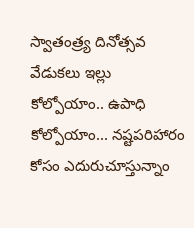స్వాతంత్ర్య దినోత్సవ వేడుకలు ఇల్లు కోల్పోయాం.. ఉపాధి కోల్పోయాం... నష్టపరిహారం కోసం ఎదురుచూస్తున్నాం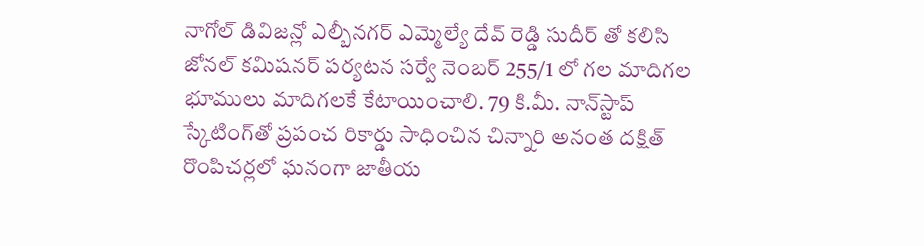నాగోల్ డివిజన్లో ఎల్బీనగర్ ఎమ్మెల్యే దేవ్ రెడ్డి సుదీర్ తో కలిసి జోనల్ కమిషనర్ పర్యటన సర్వే నెంబర్ 255/1 లో గల మాదిగల భూములు మాదిగలకే కేటాయించాలి. 79 కి.మీ. నాన్‌స్టాప్ స్కేటింగ్‌తో ప్రపంచ రికార్డు సాధించిన చిన్నారి అనంత దక్షిత్ రొంపిచర్లలో ఘనంగా జాతీయ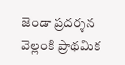జెండా ప్రదర్శన వెల్లంకి ప్రాథమిక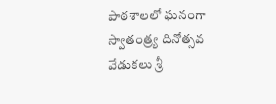పాఠశాలలో ఘనంగా స్వాతంత్ర్య దినోత్సవ వేడుకలు శ్రీ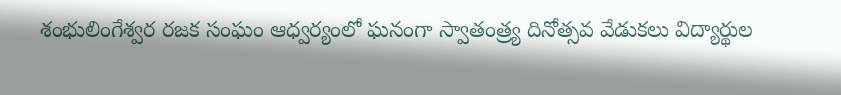శంభులింగేశ్వర రజక సంఘం ఆధ్వర్యంలో ఘనంగా స్వాతంత్ర్య దినోత్సవ వేడుకలు విద్యార్థుల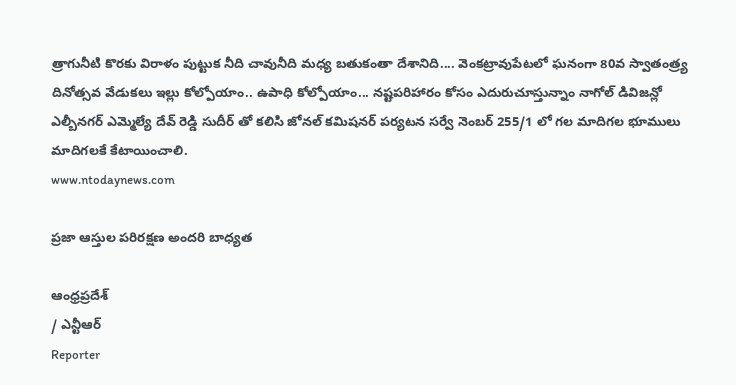త్రాగునీటి కొరకు విరాళం పుట్టుక నీది చావునీది మధ్య బతుకంతా దేశానిది.... వెంకట్రావుపేటలో ఘనంగా 80వ స్వాతంత్ర్య దినోత్సవ వేడుకలు ఇల్లు కోల్పోయాం.. ఉపాధి కోల్పోయాం... నష్టపరిహారం కోసం ఎదురుచూస్తున్నాం నాగోల్ డివిజన్లో ఎల్బీనగర్ ఎమ్మెల్యే దేవ్ రెడ్డి సుదీర్ తో కలిసి జోనల్ కమిషనర్ పర్యటన సర్వే నెంబర్ 255/1 లో గల మాదిగల భూములు మాదిగలకే కేటాయించాలి.
www.ntodaynews.com

ప్రజా ఆస్తుల పరిరక్షణ అందరి బాధ్యత

ఆంధ్రప్రదేశ్
/ ఎన్టీఆర్
Reporter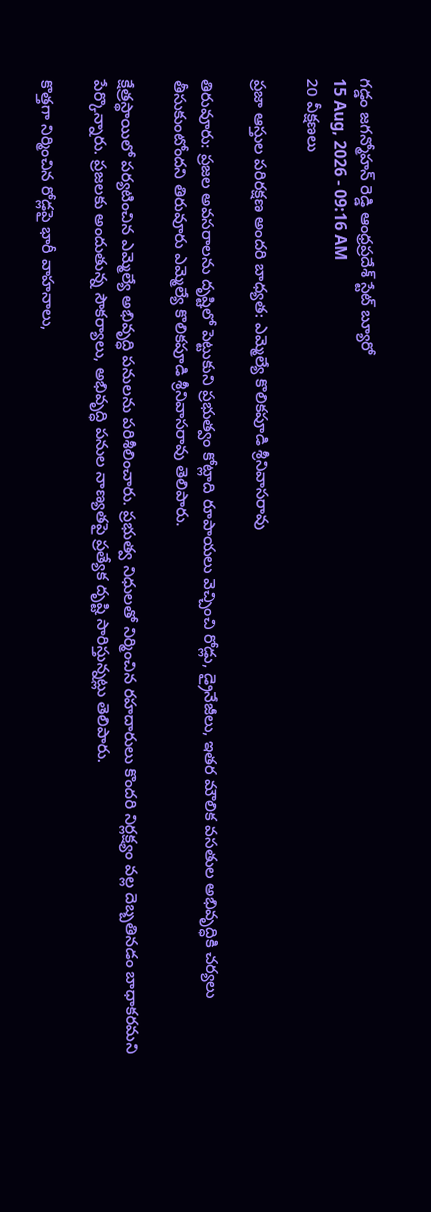గడ్డం జగన్మోహన్ రెడ్డి ఆంధ్రప్రదేశ్ స్టేట్ బ్యూరో
15 Aug, 2026 - 09:16 AM
20 వీక్షణలు

ప్రజా ఆస్తుల పరిరక్షణ అందరి బాధ్యత: ఎమ్మెల్యే కొలికపూడి శ్రీనివాసరావు

తిరువూరు: ప్రజల అవసరాలను దృష్టిలో పెట్టుకుని ప్రభుత్వం కోట్లాది రూపాయలు వెచ్చించి రోడ్లు, డ్రైనేజీలు, ఇతర మౌలిక వసతుల అభివృద్ధికి చర్యలు తీసుకుంటోందని తిరువూరు ఎమ్మెల్యే కొలికపూడి శ్రీనివాసరావు తెలిపారు.

క్షేత్రస్థాయిలో పర్యటించిన ఎమ్మెల్యే అభివృద్ధి పనులను పరిశీలించారు. ప్రభుత్వ నిధులతో నిర్మించిన రహదారులు కొందరి నిర్లక్ష్యం వల్ల దెబ్బతినడం బాధాకరమని పేర్కొన్నారు. ప్రజలకు అందుతున్న సౌకర్యాలు, అభివృద్ధి పనుల నాణ్యతపై ప్రత్యేక దృష్టి సారిస్తున్నట్లు తెలిపారు.

కొత్తగా నిర్మించిన రోడ్లపై భారీ వాహనాలు,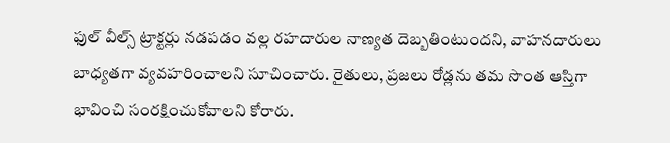ఫుల్ వీల్స్ ట్రాక్టర్లు నడపడం వల్ల రహదారుల నాణ్యత దెబ్బతింటుందని, వాహనదారులు బాధ్యతగా వ్యవహరించాలని సూచించారు. రైతులు, ప్రజలు రోడ్లను తమ సొంత ఆస్తిగా భావించి సంరక్షించుకోవాలని కోరారు.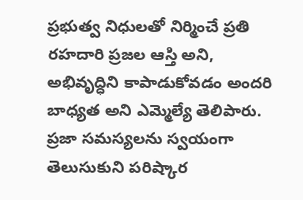ప్రభుత్వ నిధులతో నిర్మించే ప్రతి రహదారి ప్రజల ఆస్తి అని, అభివృద్ధిని కాపాడుకోవడం అందరి బాధ్యత అని ఎమ్మెల్యే తెలిపారు. ప్రజా సమస్యలను స్వయంగా తెలుసుకుని పరిష్కార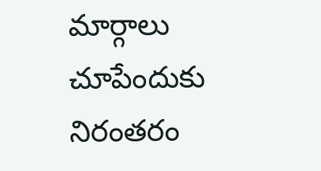మార్గాలు చూపేందుకు నిరంతరం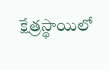క్షేత్రస్థాయిలో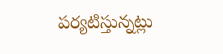పర్యటిస్తున్నట్లు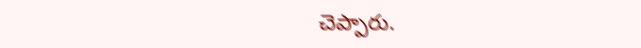చెప్పారు.